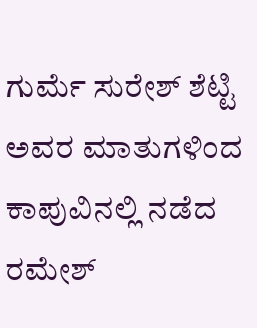ಗುರ್ಮೆ ಸುರೇಶ್ ಶೆಟ್ಟಿ ಅವರ ಮಾತುಗಳಿಂದ ಕಾಪುವಿನಲ್ಲಿ ನಡೆದ ರಮೇಶ್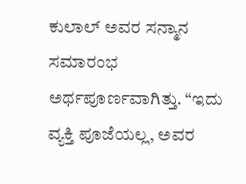ಕುಲಾಲ್ ಅವರ ಸನ್ಮಾನ ಸಮಾರಂಭ ಅರ್ಥಪೂರ್ಣವಾಗಿತ್ತು. “ಇದು ವ್ಯಕ್ತಿ ಪೂಜೆಯಲ್ಲ, ಅವರ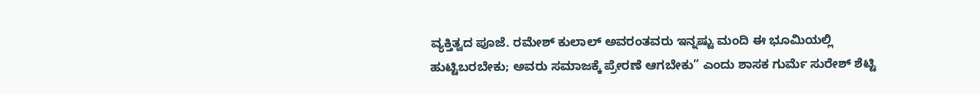ವ್ಯಕ್ತಿತ್ವದ ಪೂಜೆ. ರಮೇಶ್ ಕುಲಾಲ್ ಅವರಂತವರು ಇನ್ನಷ್ಟು ಮಂದಿ ಈ ಭೂಮಿಯಲ್ಲಿ ಹುಟ್ಟಿಬರಬೇಕು; ಅವರು ಸಮಾಜಕ್ಕೆ ಪ್ರೇರಣೆ ಆಗಬೇಕು” ಎಂದು ಶಾಸಕ ಗುರ್ಮೆ ಸುರೇಶ್ ಶೆಟ್ಟಿ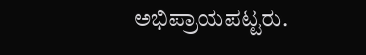ಅಭಿಪ್ರಾಯಪಟ್ಟರು.